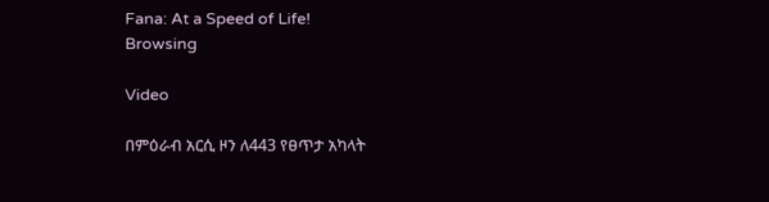Fana: At a Speed of Life!
Browsing

Video

በምዕራብ አርሲ ዞን ለ443 የፀጥታ አካላት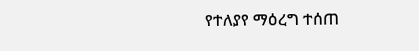የተለያየ ማዕረግ ተሰጠ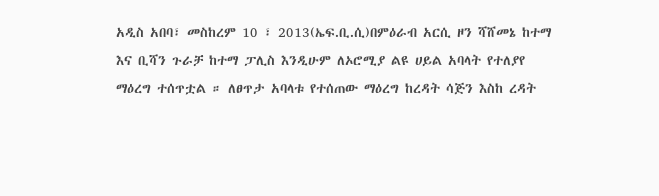አዲስ አበባ፣ መስከረም 10 ፣ 2013(ኤፍ.ቢ.ሲ)በምዕራብ አርሲ ዞን ሻሸመኔ ከተማ እና ቢሻን ጉራቻ ከተማ ፓሊስ እንዲሁም ለኦሮሚያ ልዩ ሀይል አባላት የተለያየ ማዕረግ ተሰጥቷል ። ለፀጥታ አባላቱ የተሰጠው ማዕረግ ከረዳት ሳጅን እስከ ረዳት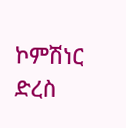ኮምሽነር ድረስ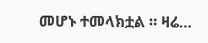መሆኑ ተመላክቷል ። ዛሬ…